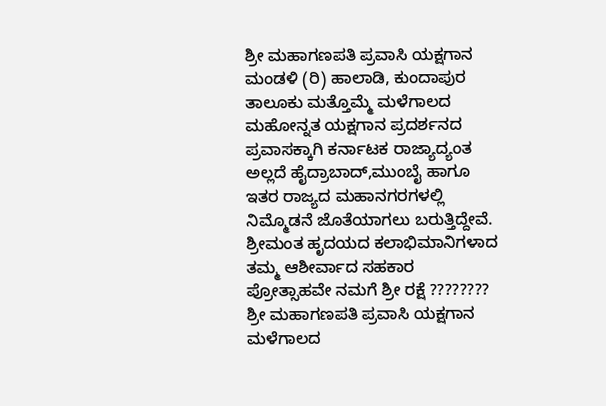ಶ್ರೀ ಮಹಾಗಣಪತಿ ಪ್ರವಾಸಿ ಯಕ್ಷಗಾನ ಮಂಡಳಿ (ರಿ) ಹಾಲಾಡಿ, ಕುಂದಾಪುರ ತಾಲೂಕು ಮತ್ತೊಮ್ಮೆ ಮಳೆಗಾಲದ ಮಹೋನ್ನತ ಯಕ್ಷಗಾನ ಪ್ರದರ್ಶನದ ಪ್ರವಾಸಕ್ಕಾಗಿ ಕರ್ನಾಟಕ ರಾಜ್ಯಾದ್ಯಂತ ಅಲ್ಲದೆ ಹೈದ್ರಾಬಾದ್,ಮುಂಬೈ ಹಾಗೂ ಇತರ ರಾಜ್ಯದ ಮಹಾನಗರಗಳಲ್ಲಿ ನಿಮ್ಮೊಡನೆ ಜೊತೆಯಾಗಲು ಬರುತ್ತಿದ್ದೇವೆ. ಶ್ರೀಮಂತ ಹೃದಯದ ಕಲಾಭಿಮಾನಿಗಳಾದ ತಮ್ಮ ಆಶೀರ್ವಾದ ಸಹಕಾರ ಪ್ರೋತ್ಸಾಹವೇ ನಮಗೆ ಶ್ರೀ ರಕ್ಷೆ ????????
ಶ್ರೀ ಮಹಾಗಣಪತಿ ಪ್ರವಾಸಿ ಯಕ್ಷಗಾನ ಮಳೆಗಾಲದ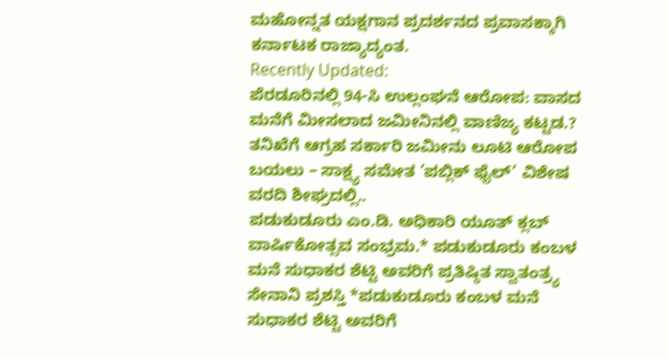ಮಹೋನ್ನತ ಯಕ್ಷಗಾನ ಪ್ರದರ್ಶನದ ಪ್ರವಾಸಕ್ಕಾಗಿ ಕರ್ನಾಟಕ ರಾಜ್ಯಾದ್ಯಂತ.
Recently Updated:
ಪೆರಡೂರಿನಲ್ಲಿ 94-ಸಿ ಉಲ್ಲಂಘನೆ ಆರೋಪ: ವಾಸದ ಮನೆಗೆ ಮೀಸಲಾದ ಜಮೀನಿನಲ್ಲಿ ವಾಣಿಜ್ಯ ಕಟ್ಟಡ.? ತನಿಖೆಗೆ ಆಗ್ರಹ ಸರ್ಕಾರಿ ಜಮೀನು ಲೂಟಿ ಆರೋಪ ಬಯಲು – ಸಾಕ್ಷ್ಯ ಸಮೇತ ‘ಪಬ್ಲಿಕ್ ಫೈಲ್’ ವಿಶೇಷ ವರದಿ ಶೀಘ್ರದಲ್ಲಿ..
ಪಡುಕುಡೂರು ಎಂ.ಡಿ. ಅಧಿಕಾರಿ ಯೂತ್ ಕ್ಲಬ್ ವಾರ್ಷಿಕೋತ್ಸವ ಸಂಭ್ರಮ.* ಪಡುಕುಡೂರು ಕಂಬಳ ಮನೆ ಸುಧಾಕರ ಶೆಟ್ಟಿ ಅವರಿಗೆ ಪ್ರತಿಷ್ಠಿತ ಸ್ವಾತಂತ್ರ್ಯ ಸೇನಾನಿ ಪ್ರಶಸ್ತಿ *ಪಡುಕುಡೂರು ಕಂಬಳ ಮನೆ ಸುಧಾಕರ ಶೆಟ್ಟಿ ಅವರಿಗೆ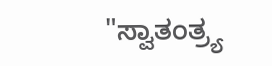"ಸ್ವಾತಂತ್ರ್ಯ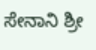ಸೇನಾನಿ ಶ್ರೀ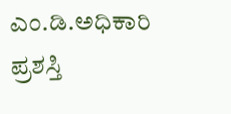ಎಂ.ಡಿ.ಅಧಿಕಾರಿ ಪ್ರಶಸ್ತಿ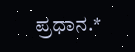ಪ್ರಧಾನ.*